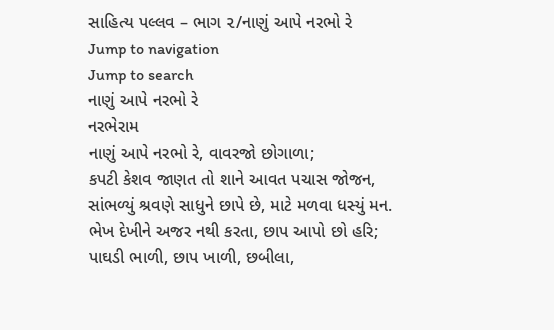સાહિત્ય પલ્લવ – ભાગ ૨/નાણું આપે નરભો રે
Jump to navigation
Jump to search
નાણું આપે નરભો રે
નરભેરામ
નાણું આપે નરભો રે, વાવરજો છોગાળા;
કપટી કેશવ જાણત તો શાને આવત પચાસ જોજન,
સાંભળ્યું શ્રવણે સાધુને છાપે છે, માટે મળવા ધસ્યું મન.
ભેખ દેખીને અજર નથી કરતા, છાપ આપો છો હરિ;
પાઘડી ભાળી, છાપ ખાળી, છબીલા,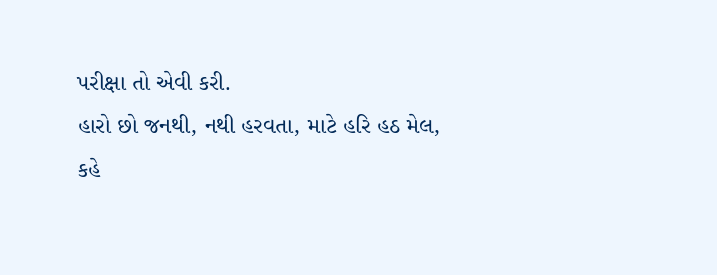પરીક્ષા તો એવી કરી.
હારો છો જનથી, નથી હરવતા, માટે હરિ હઠ મેલ,
કહે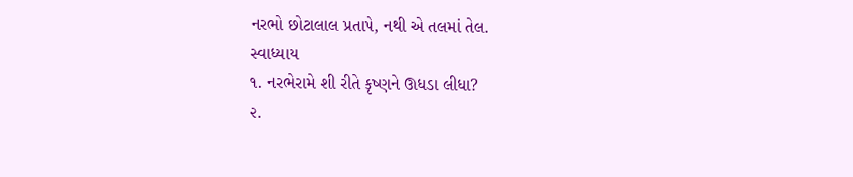નરભો છોટાલાલ પ્રતાપે, નથી એ તલમાં તેલ.
સ્વાધ્યાય
૧. નરભેરામે શી રીતે કૃષ્ણને ઊધડા લીધા?
૨.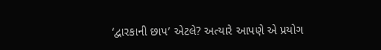‘દ્વારકાની છાપ’ એટલે? અત્યારે આપણે એ પ્રયોગ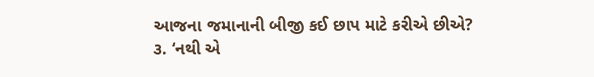આજના જમાનાની બીજી કઈ છાપ માટે કરીએ છીએ?
૩. ‘નથી એ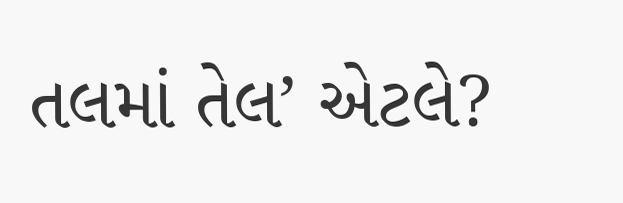તલમાં તેલ’ એટલે?